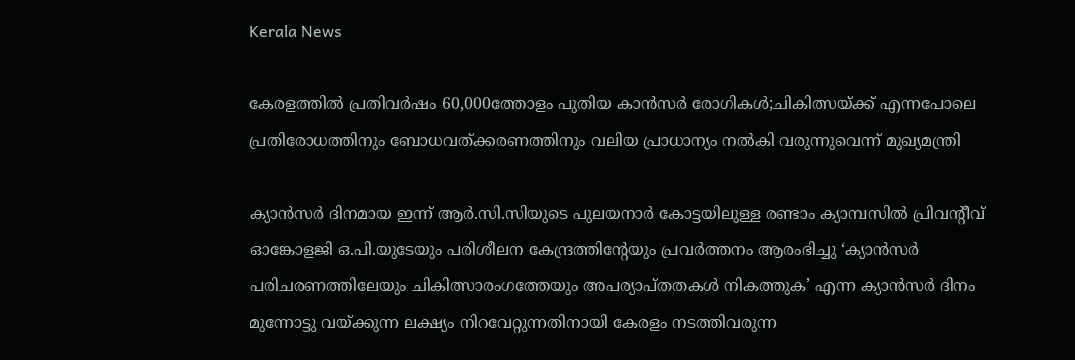Kerala News

കേരളത്തിൽ പ്രതിവർഷം 60,000ത്തോളം പുതിയ കാൻസർ രോഗികൾ;ചികിത്സയ്ക്ക് എന്നപോലെ പ്രതിരോധത്തിനും ബോധവത്ക്കരണത്തിനും വലിയ പ്രാധാന്യം നല്‍കി വരുന്നുവെന്ന് മുഖ്യമന്ത്രി

ക്യാന്‍സര്‍ ദിനമായ ഇന്ന് ആർ.സി.സിയുടെ പുലയനാർ കോട്ടയിലുള്ള രണ്ടാം ക്യാമ്പസിൽ പ്രിവൻ്റീവ് ഓങ്കോളജി ഒ.പി.യുടേയും പരിശീലന കേന്ദ്രത്തിൻ്റേയും പ്രവർത്തനം ആരംഭിച്ചു ‘ക്യാൻസർ പരിചരണത്തിലേയും ചികിത്സാരംഗത്തേയും അപര്യാപ്തതകൾ നികത്തുക’ എന്ന ക്യാൻസർ ദിനം മുന്നോട്ടു വയ്ക്കുന്ന ലക്ഷ്യം നിറവേറ്റുന്നതിനായി കേരളം നടത്തിവരുന്ന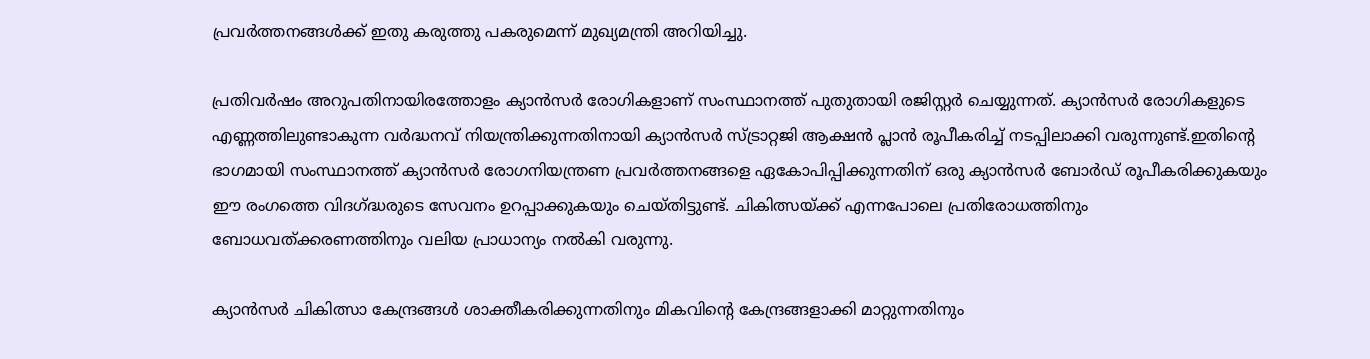പ്രവർത്തനങ്ങൾക്ക് ഇതു കരുത്തു പകരുമെന്ന് മുഖ്യമന്ത്രി അറിയിച്ചു.

പ്രതിവര്‍ഷം അറുപതിനായിരത്തോളം ക്യാന്‍സര്‍ രോഗികളാണ് സംസ്ഥാനത്ത് പുതുതായി രജിസ്റ്റര്‍ ചെയ്യുന്നത്. ക്യാൻസർ രോഗികളുടെ എണ്ണത്തിലുണ്ടാകുന്ന വർദ്ധനവ് നിയന്ത്രിക്കുന്നതിനായി ക്യാന്‍സര്‍ സ്ട്രാറ്റജി ആക്ഷന്‍ പ്ലാന്‍ രൂപീകരിച്ച് നടപ്പിലാക്കി വരുന്നുണ്ട്.ഇതിൻ്റെ ഭാഗമായി സംസ്ഥാനത്ത് ക്യാന്‍സര്‍ രോഗനിയന്ത്രണ പ്രവര്‍ത്തനങ്ങളെ ഏകോപിപ്പിക്കുന്നതിന് ഒരു ക്യാന്‍സര്‍ ബോര്‍ഡ് രൂപീകരിക്കുകയും ഈ രംഗത്തെ വിദഗ്ദ്ധരുടെ സേവനം ഉറപ്പാക്കുകയും ചെയ്തിട്ടുണ്ട്. ചികിത്സയ്ക്ക് എന്നപോലെ പ്രതിരോധത്തിനും ബോധവത്ക്കരണത്തിനും വലിയ പ്രാധാന്യം നല്‍കി വരുന്നു.

ക്യാന്‍സര്‍ ചികിത്സാ കേന്ദ്രങ്ങള്‍ ശാക്തീകരിക്കുന്നതിനും മികവിന്റെ കേന്ദ്രങ്ങളാക്കി മാറ്റുന്നതിനും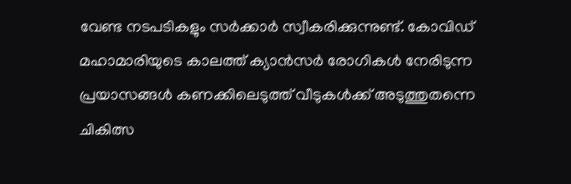വേണ്ട നടപടികളും സർക്കാർ സ്വീകരിക്കുന്നുണ്ട്. കോവിഡ് മഹാമാരിയുടെ കാലത്ത് ക്യാൻസർ രോഗികൾ നേരിടുന്ന പ്രയാസങ്ങൾ കണക്കിലെടുത്ത് വീടുകൾക്ക് അടുത്തുതന്നെ ചികിത്സ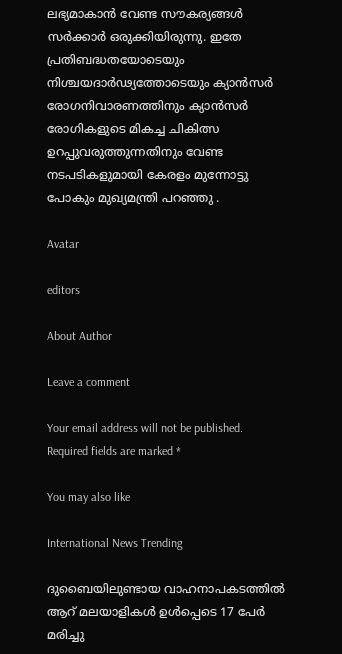ലഭ്യമാകാൻ വേണ്ട സൗകര്യങ്ങൾ സർക്കാർ ഒരുക്കിയിരുന്നു. ഇതേ പ്രതിബദ്ധതയോടെയും നിശ്ചയദാർഢ്യത്തോടെയും ക്യാൻസർ രോഗനിവാരണത്തിനും ക്യാൻസർ രോഗികളുടെ മികച്ച ചികിത്സ ഉറപ്പുവരുത്തുന്നതിനും വേണ്ട നടപടികളുമായി കേരളം മുന്നോട്ടു പോകും മുഖ്യമന്ത്രി പറഞ്ഞു .

Avatar

editors

About Author

Leave a comment

Your email address will not be published. Required fields are marked *

You may also like

International News Trending

ദുബൈയിലുണ്ടായ വാഹനാപകടത്തില്‍ ആറ് മലയാളികള്‍ ഉള്‍പ്പെടെ 17 പേര്‍ മരിച്ചു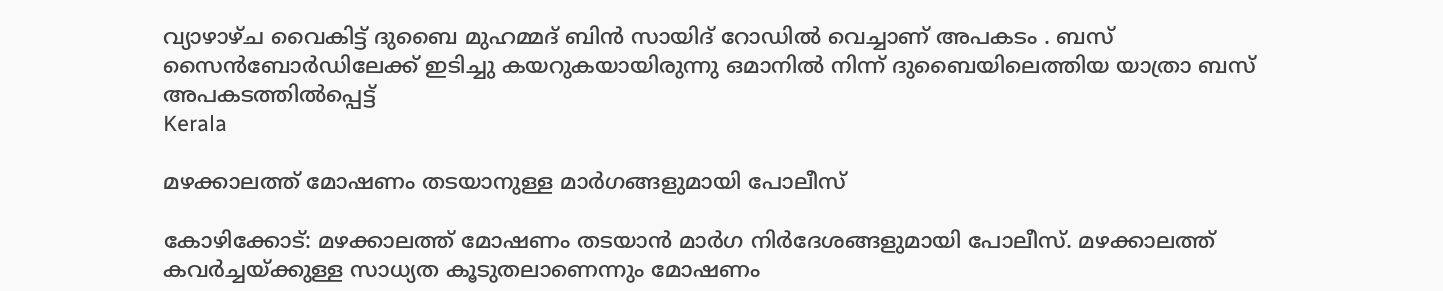വ്യാഴാഴ്ച വൈകിട്ട് ദുബൈ മുഹമ്മദ് ബിൻ സായിദ് റോഡിൽ വെച്ചാണ് അപകടം . ബസ് സൈൻബോർഡിലേക്ക് ഇടിച്ചു കയറുകയായിരുന്നു ഒമാനിൽ നിന്ന് ദുബൈയിലെത്തിയ യാത്രാ ബസ് അപകടത്തിൽപ്പെട്ട്
Kerala

മഴക്കാലത്ത് മോഷണം തടയാനുള്ള മാര്‍ഗങ്ങളുമായി പോലീസ്‌

കോഴിക്കോട്: മഴക്കാലത്ത് മോഷണം തടയാന്‍ മാര്‍ഗ നിര്‍ദേശങ്ങളുമായി പോലീസ്. മഴക്കാലത്ത് കവര്‍ച്ചയ്ക്കുള്ള സാധ്യത കൂടുതലാണെന്നും മോഷണം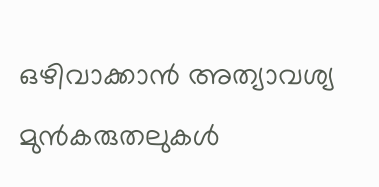ഒഴിവാക്കാന്‍ അത്യാവശ്യ മുന്‍കരുതലുകള്‍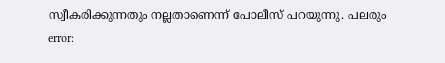സ്വീകരിക്കുന്നതും നല്ലതാണെന്ന് പോലീസ് പറയുന്നു. പലരും
error: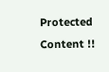Protected Content !!